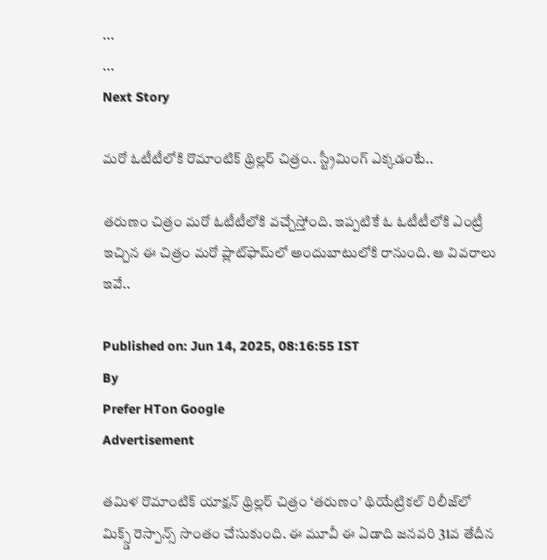...
...
Next Story

మరో ఓటీటీలోకి రొమాంటిక్ థ్రిల్లర్ చిత్రం.. స్ట్రీమింగ్ ఎక్కడంటే..

తరుణం చిత్రం మరో ఓటీటీలోకి వచ్చేస్తోంది. ఇప్పటికే ఓ ఓటీటీలోకి ఎంట్రీ ఇచ్చిన ఈ చిత్రం మరో ప్లాట్‍ఫామ్‍లో అందుబాటులోకి రానుంది. ఆ వివరాలు ఇవే..

Published on: Jun 14, 2025, 08:16:55 IST
By
Prefer HTon Google
Advertisement

తమిళ రొమాంటిక్ యాక్షన్ థ్రిల్లర్ చిత్రం ‘తరుణం’ థియేట్రికల్ రిలీజ్‍లో మిక్స్డ్ రెస్పాన్స్ సొంతం చేసుకుంది. ఈ మూవీ ఈ ఏడాది జనవరి 31వ తేదీన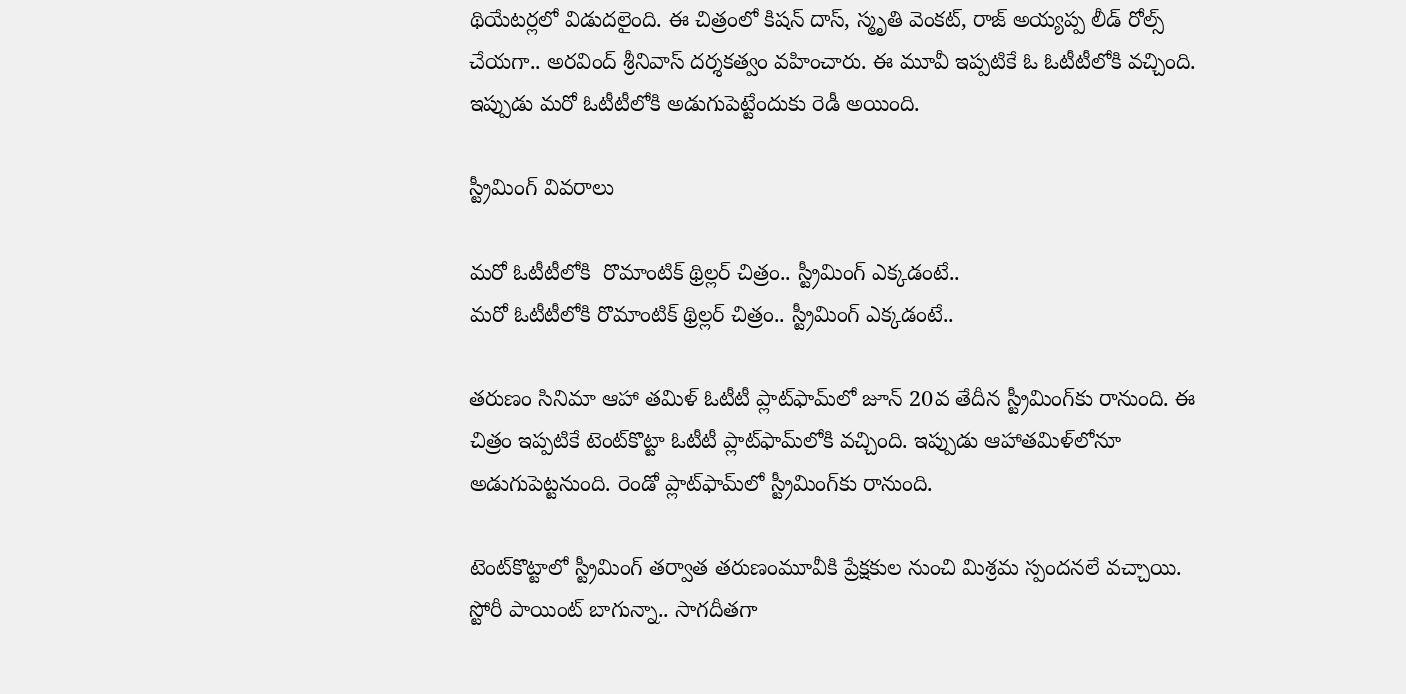థియేటర్లలో విడుదలైంది. ఈ చిత్రంలో కిషన్ దాస్, స్మృతి వెంకట్, రాజ్ అయ్యప్ప లీడ్ రోల్స్ చేయగా.. అరవింద్ శ్రీనివాస్ దర్శకత్వం వహించారు. ఈ మూవీ ఇప్పటికే ఓ ఓటీటీలోకి వచ్చింది. ఇప్పుడు మరో ఓటీటీలోకి అడుగుపెట్టేందుకు రెడీ అయింది.

స్ట్రీమింగ్ వివరాలు

మరో ఓటీటీలోకి  రొమాంటిక్ థ్రిల్లర్ చిత్రం.. స్ట్రీమింగ్ ఎక్కడంటే..
మరో ఓటీటీలోకి రొమాంటిక్ థ్రిల్లర్ చిత్రం.. స్ట్రీమింగ్ ఎక్కడంటే..

తరుణం సినిమా ఆహా తమిళ్ ఓటీటీ ప్లాట్‍ఫామ్‍లో జూన్ 20వ తేదీన స్ట్రీమింగ్‍కు రానుంది. ఈ చిత్రం ఇప్పటికే టెంట్‍కొట్టా ఓటీటీ ప్లాట్‍ఫామ్‍లోకి వచ్చింది. ఇప్పుడు ఆహాతమిళ్‍లోనూ అడుగుపెట్టనుంది. రెండో ప్లాట్‍ఫామ్‍లో స్ట్రీమింగ్‍కు రానుంది.

టెంట్‍కొట్టాలో స్ట్రీమింగ్ తర్వాత తరుణంమూవీకి ప్రేక్షకుల నుంచి మిశ్రమ స్పందనలే వచ్చాయి. స్టోరీ పాయింట్ బాగున్నా.. సాగదీతగా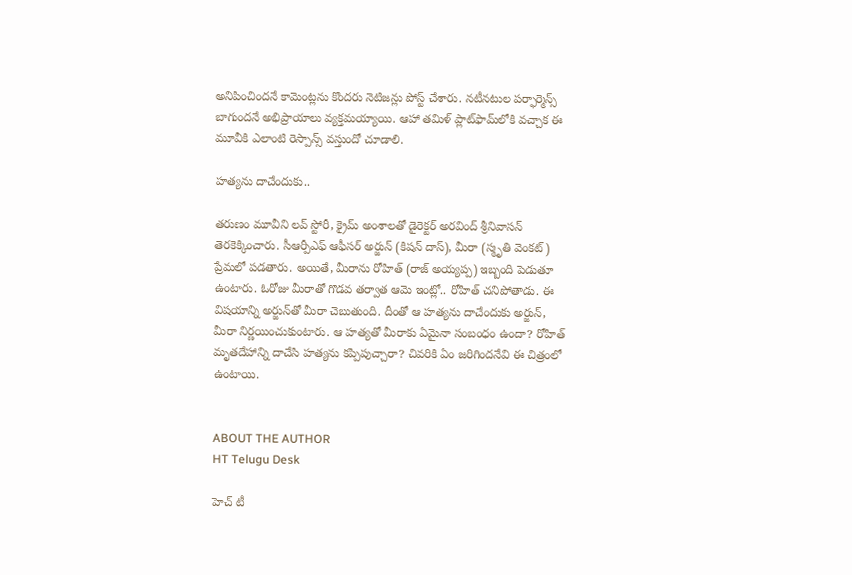అనిపించిందనే కామెంట్లను కొందరు నెటిజన్లు పోస్ట్ చేశారు. నటీనటుల పర్ఫార్మెన్స్ బాగుందనే అభిప్రాయాలు వ్యక్తమయ్యాయి. ఆహా తమిళ్ ప్లాట్‍ఫామ్‍లోకి వచ్చాక ఈ మూవీకి ఎలాంటి రెస్పాన్స్ వస్తుందో చూడాలి.

హత్యను దాచేందుకు..

తరుణం మూవీని లవ్ స్టోరీ, క్రైమ్ అంశాలతో డైరెక్టర్ అరవింద్ శ్రీనివాసన్ తెరకెక్కించారు. సీఆర్పీఎఫ్ ఆఫీసర్ అర్జున్ (కిషన్ దాస్), మీరా (స్మృతి వెంకట్) ప్రేమలో పడతారు. అయితే, మీరాను రోహిత్ (రాజ్ అయ్యప్ప) ఇబ్బంది పెడుతూ ఉంటారు. ఓరోజు మీరాతో గొడవ తర్వాత ఆమె ఇంట్లో.. రోహిత్ చనిపోతాడు. ఈ విషయాన్ని అర్జున్‍‍తో మీరా చెబుతుంది. దీంతో ఆ హత్యను దాచేందుకు అర్జున్, మీరా నిర్ణయించుకుంటారు. ఆ హత్యతో మీరాకు ఏమైనా సంబంధం ఉందా? రోహిత్ మృతదేహాన్ని దాచేసి హత్యను కప్పిపుచ్చారా? చివరికి ఏం జరిగిందనేవి ఈ చిత్రంలో ఉంటాయి.


ABOUT THE AUTHOR
HT Telugu Desk

హెచ్ టీ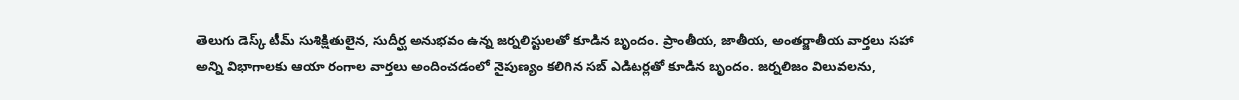తెలుగు డెస్క్ టీమ్ సుశిక్షితులైన, సుదీర్ఘ అనుభవం ఉన్న జర్నలిస్టులతో కూడిన బృందం. ప్రాంతీయ, జాతీయ, అంతర్జాతీయ వార్తలు సహా అన్ని విభాగాలకు ఆయా రంగాల వార్తలు అందించడంలో నైపుణ్యం కలిగిన సబ్ ఎడిటర్లతో కూడిన బృందం. జర్నలిజం విలువలను,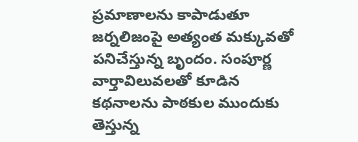ప్రమాణాలను కాపాడుతూ జర్నలిజంపై అత్యంత మక్కువతో పనిచేస్తున్న బృందం. సంపూర్ణ వార్తావిలువలతో కూడిన కథనాలను పాఠకుల ముందుకు తెస్తున్న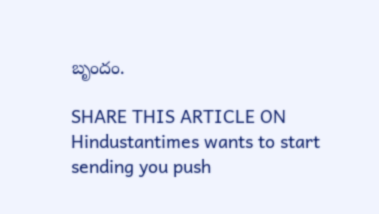బృందం.

SHARE THIS ARTICLE ON
Hindustantimes wants to start sending you push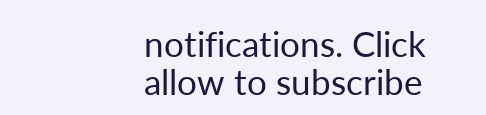notifications. Click allow to subscribe